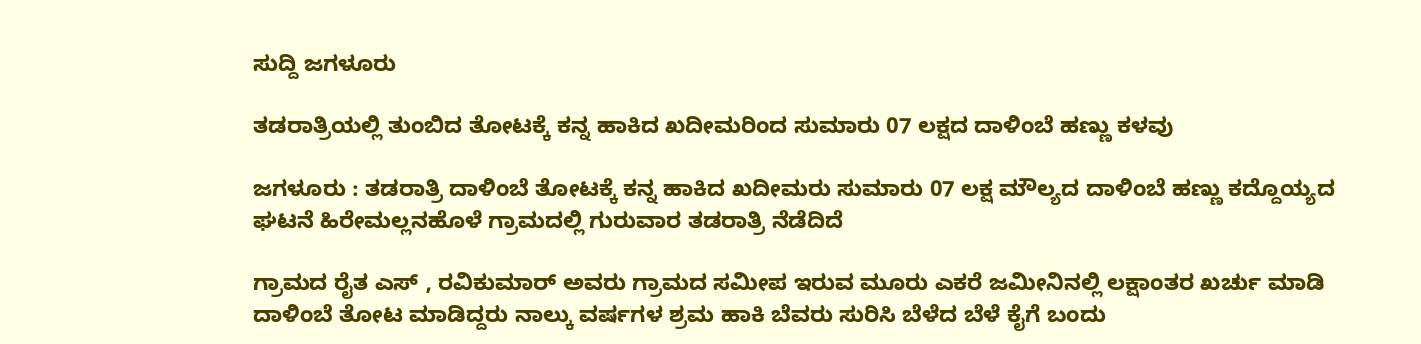ಸುದ್ದಿ ಜಗಳೂರು

ತಡರಾತ್ರಿಯಲ್ಲಿ ತುಂಬಿದ ತೋಟಕ್ಕೆ ಕನ್ನ ಹಾಕಿದ ಖದೀಮರಿಂದ ಸುಮಾರು 07 ಲಕ್ಷದ ದಾಳಿಂಬೆ ಹಣ್ಣು ಕಳವು

ಜಗಳೂರು : ತಡರಾತ್ರಿ ದಾಳಿಂಬೆ ತೋಟಕ್ಕೆ ಕನ್ನ ಹಾಕಿದ ಖದೀಮರು ಸುಮಾರು 07 ಲಕ್ಷ ಮೌಲ್ಯದ ದಾಳಿಂಬೆ ಹಣ್ಣು ಕದ್ದೊಯ್ಯದ ಘಟನೆ ಹಿರೇಮಲ್ಲನಹೊಳೆ ಗ್ರಾಮದಲ್ಲಿ ಗುರುವಾರ ತಡರಾತ್ರಿ ನೆಡೆದಿದೆ

ಗ್ರಾಮದ ರೈತ ಎಸ್ , ರವಿಕುಮಾರ್ ಅವರು ಗ್ರಾಮದ ಸಮೀಪ ಇರುವ ಮೂರು ಎಕರೆ ಜಮೀನಿನಲ್ಲಿ ಲಕ್ಷಾಂತರ ಖರ್ಚು ಮಾಡಿ ದಾಳಿಂಬೆ ತೋಟ ಮಾಡಿದ್ದರು ನಾಲ್ಕು ವರ್ಷಗಳ ಶ್ರಮ ಹಾಕಿ ಬೆವರು ಸುರಿಸಿ ಬೆಳೆದ ಬೆಳೆ ಕೈಗೆ ಬಂದು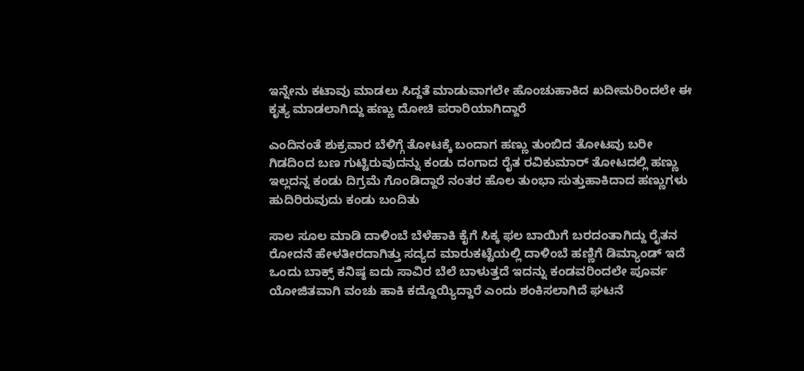ಇನ್ನೇನು ಕಟಾವು ಮಾಡಲು ಸಿದ್ದತೆ ಮಾಡುವಾಗಲೇ ಹೊಂಚುಹಾಕಿದ ಖದೀಮರಿಂದಲೇ ಈ ಕೃತ್ಯ ಮಾಡಲಾಗಿದ್ದು ಹಣ್ಣು ದೋಚಿ ಪರಾರಿಯಾಗಿದ್ದಾರೆ

ಎಂದಿನಂತೆ ಶುಕ್ರವಾರ ಬೆಳಿಗ್ಗೆ ತೋಟಕ್ಕೆ ಬಂದಾಗ ಹಣ್ಣು ತುಂಬಿದ ತೋಟವು ಬರೀ ಗಿಡದಿಂದ ಬಣ ಗುಟ್ಟಿರುವುದನ್ನು ಕಂಡು ದಂಗಾದ ರೈತ ರವಿಕುಮಾರ್ ತೋಟದಲ್ಲಿ ಹಣ್ಣು ಇಲ್ಲದನ್ನ ಕಂಡು ದಿಗ್ರಮೆ ಗೊಂಡಿದ್ದಾರೆ ನಂತರ ಹೊಲ ತುಂಭಾ ಸುತ್ತುಹಾಕಿದಾದ ಹಣ್ಣುಗಳು ಹುದಿರಿರುವುದು ಕಂಡು ಬಂದಿತು

ಸಾಲ ಸೂಲ‌ ಮಾಡಿ ದಾಳಿಂಬೆ ಬೆಳೆಹಾಕಿ ಕೈಗೆ ಸಿಕ್ಕ ಫಲ ಬಾಯಿಗೆ ಬರದಂತಾಗಿದ್ದು ರೈತನ ರೋದನೆ ಹೇಳತೀರದಾಗಿತ್ತು ಸದ್ಯದ ಮಾರುಕಟ್ಟೆಯಲ್ಲಿ ದಾಳಿಂಬೆ ಹಣ್ಣಿಗೆ ಡಿಮ್ಯಾಂಡ್ ಇದೆ ಒಂದು ಬಾಕ್ಸ್ ಕನಿಷ್ಠ ಐದು ಸಾವಿರ ಬೆಲೆ ಬಾಳುತ್ತದೆ ಇದನ್ನು ಕಂಡವರಿಂದಲೇ ಪೂರ್ವ ಯೋಜಿತವಾಗಿ ವಂಚು ಹಾಕಿ ಕದ್ದೊಯ್ಯಿದ್ದಾರೆ ಎಂದು ಶಂಕಿಸಲಾಗಿದೆ ಘಟನೆ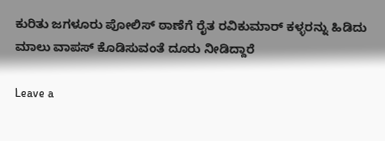ಕುರಿತು ಜಗಳೂರು ಪೋಲಿಸ್ ಠಾಣೆಗೆ ರೈತ ರವಿಕುಮಾರ್ ಕಳ್ಳರನ್ನು ಹಿಡಿದು ಮಾಲು ವಾಪಸ್ ಕೊಡಿಸುವಂತೆ ದೂರು ನೀಡಿದ್ದಾರೆ

Leave a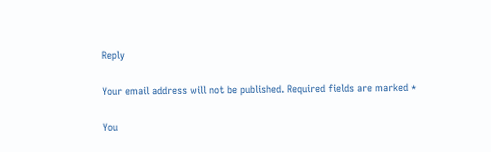Reply

Your email address will not be published. Required fields are marked *

You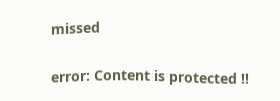missed

error: Content is protected !!